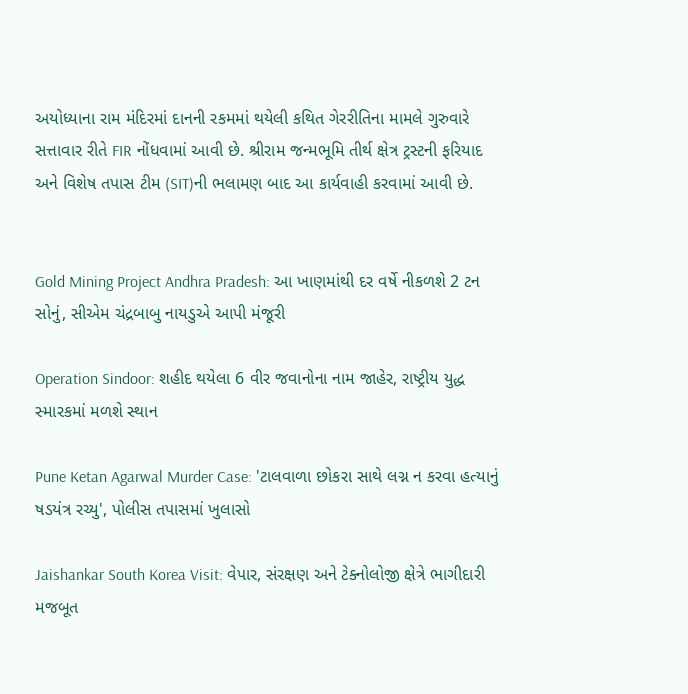અયોધ્યાના રામ મંદિરમાં દાનની રકમમાં થયેલી કથિત ગેરરીતિના મામલે ગુરુવારે સત્તાવાર રીતે FIR નોંધવામાં આવી છે. શ્રીરામ જન્મભૂમિ તીર્થ ક્ષેત્ર ટ્રસ્ટની ફરિયાદ અને વિશેષ તપાસ ટીમ (SIT)ની ભલામણ બાદ આ કાર્યવાહી કરવામાં આવી છે.


Gold Mining Project Andhra Pradesh: આ ખાણમાંથી દર વર્ષે નીકળશે 2 ટન સોનું, સીએમ ચંદ્રબાબુ નાયડુએ આપી મંજૂરી

Operation Sindoor: શહીદ થયેલા 6 વીર જવાનોના નામ જાહેર, રાષ્ટ્રીય યુદ્ધ સ્મારકમાં મળશે સ્થાન

Pune Ketan Agarwal Murder Case: 'ટાલવાળા છોકરા સાથે લગ્ન ન કરવા હત્યાનું ષડયંત્ર રચ્યુ', પોલીસ તપાસમાં ખુલાસો

Jaishankar South Korea Visit: વેપાર, સંરક્ષણ અને ટેક્નોલોજી ક્ષેત્રે ભાગીદારી મજબૂત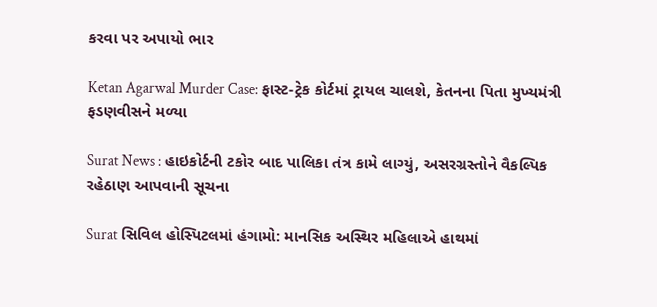કરવા પર અપાયો ભાર

Ketan Agarwal Murder Case: ફાસ્ટ-ટ્રેક કોર્ટમાં ટ્રાયલ ચાલશે, કેતનના પિતા મુખ્યમંત્રી ફડણવીસને મળ્યા

Surat News : હાઇકોર્ટની ટકોર બાદ પાલિકા તંત્ર કામે લાગ્યું, અસરગ્રસ્તોને વૈકલ્પિક રહેઠાણ આપવાની સૂચના

Surat સિવિલ હોસ્પિટલમાં હંગામો: માનસિક અસ્થિર મહિલાએ હાથમાં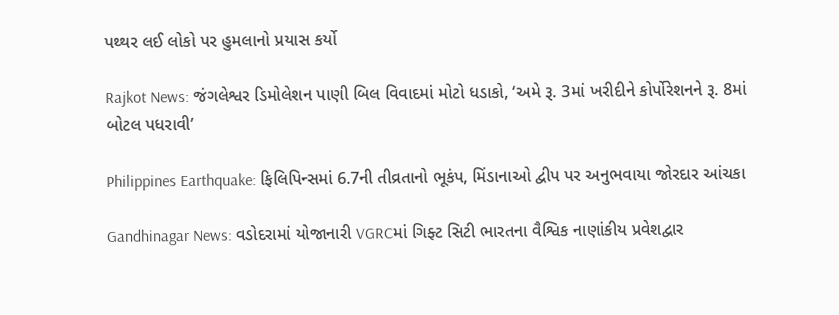પથ્થર લઈ લોકો પર હુમલાનો પ્રયાસ કર્યો

Rajkot News: જંગલેશ્વર ડિમોલેશન પાણી બિલ વિવાદમાં મોટો ધડાકો, ‘અમે રૂ. 3માં ખરીદીને કોર્પોરેશનને રૂ. 8માં બોટલ પધરાવી’

Philippines Earthquake: ફિલિપિન્સમાં 6.7ની તીવ્રતાનો ભૂકંપ, મિંડાનાઓ દ્વીપ પર અનુભવાયા જોરદાર આંચકા

Gandhinagar News: વડોદરામાં યોજાનારી VGRCમાં ગિફ્ટ સિટી ભારતના વૈશ્વિક નાણાંકીય પ્રવેશદ્વાર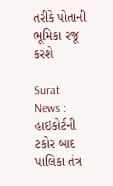તરીકે પોતાની ભૂમિકા રજૂ કરશે

Surat News : હાઇકોર્ટની ટકોર બાદ પાલિકા તંત્ર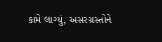કામે લાગ્યું, અસરગ્રસ્તોને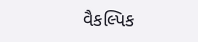વૈકલ્પિક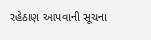રહેઠાણ આપવાની સૂચના